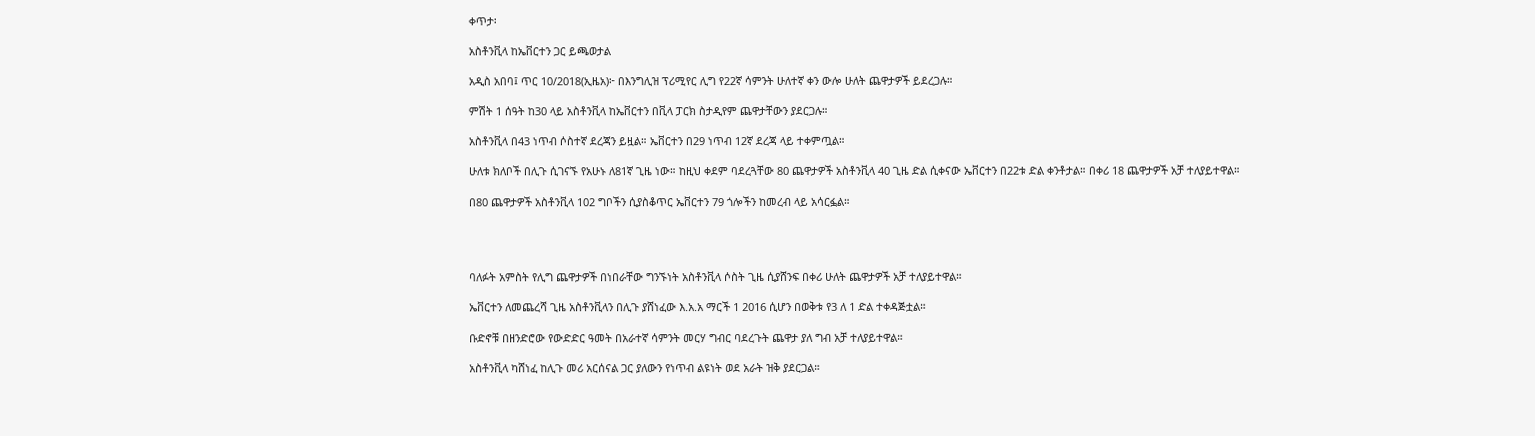ቀጥታ፡

አስቶንቪላ ከኤቨርተን ጋር ይጫወታል

አዲስ አበባ፤ ጥር 10/2018(ኢዜአ)፦ በእንግሊዝ ፕሪሚየር ሊግ የ22ኛ ሳምንት ሁለተኛ ቀን ውሎ ሁለት ጨዋታዎች ይደረጋሉ።

ምሽት 1 ሰዓት ከ30 ላይ አስቶንቪላ ከኤቨርተን በቪላ ፓርክ ስታዲየም ጨዋታቸውን ያደርጋሉ።

አስቶንቪላ በ43 ነጥብ ሶስተኛ ደረጃን ይዟል። ኤቨርተን በ29 ነጥብ 12ኛ ደረጃ ላይ ተቀምጧል።

ሁለቱ ክለቦች በሊጉ ሲገናኙ የአሁኑ ለ81ኛ ጊዜ ነው። ከዚህ ቀደም ባደረጓቸው 80 ጨዋታዎች አስቶንቪላ 40 ጊዜ ድል ሲቀናው ኤቨርተን በ22ቱ ድል ቀንቶታል። በቀሪ 18 ጨዋታዎች አቻ ተለያይተዋል።

በ80 ጨዋታዎች አስቶንቪላ 102 ግቦችን ሲያስቆጥር ኤቨርተን 79 ጎሎችን ከመረብ ላይ አሳርፏል።




ባለፉት አምስት የሊግ ጨዋታዎች በነበራቸው ግንኙነት አስቶንቪላ ሶስት ጊዜ ሲያሸንፍ በቀሪ ሁለት ጨዋታዎች አቻ ተለያይተዋል።

ኤቨርተን ለመጨረሻ ጊዜ አስቶንቪላን በሊጉ ያሸነፈው እ.አ.አ ማርች 1 2016 ሲሆን በወቅቱ የ3 ለ 1 ድል ተቀዳጅቷል።

ቡድኖቹ በዘንድሮው የውድድር ዓመት በአራተኛ ሳምንት መርሃ ግብር ባደረጉት ጨዋታ ያለ ግብ አቻ ተለያይተዋል።

አስቶንቪላ ካሸነፈ ከሊጉ መሪ አርሰናል ጋር ያለውን የነጥብ ልዩነት ወደ አራት ዝቅ ያደርጋል።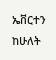ኤቨርተን ከሁለት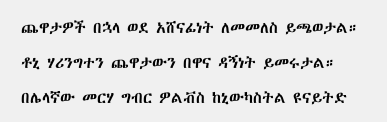ጨዋታዎች በኋላ ወደ አሸናፊነት ለመመለስ ይጫወታል።

ቶኒ ሃሪንግተን ጨዋታውን በዋና ዳኝነት ይመሩታል።

በሌላኛው መርሃ ግብር ዎልቭስ ከኒውካስትል ዩናይትድ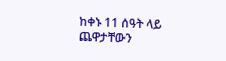ከቀኑ 11 ሰዓት ላይ ጨዋታቸውን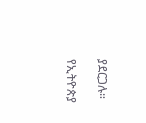ያደርጋሉ።

የኢትዮጵያ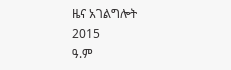ዜና አገልግሎት
2015
ዓ.ም